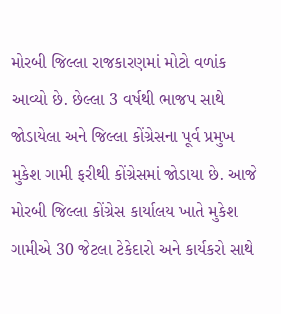મોરબી જિલ્લા રાજકારણમાં મોટો વળાંક આવ્યો છે. છેલ્લા 3 વર્ષથી ભાજપ સાથે જોડાયેલા અને જિલ્લા કોંગ્રેસના પૂર્વ પ્રમુખ મુકેશ ગામી ફરીથી કોંગ્રેસમાં જોડાયા છે. આજે મોરબી જિલ્લા કોંગ્રેસ કાર્યાલય ખાતે મુકેશ ગામીએ 30 જેટલા ટેકેદારો અને કાર્યકરો સાથે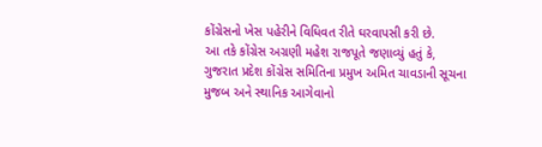કોંગ્રેસનો ખેસ પહેરીને વિધિવત રીતે ઘરવાપસી કરી છે.
આ તકે કોંગ્રેસ અગ્રણી મહેશ રાજપૂતે જણાવ્યું હતું કે, ગુજરાત પ્રદેશ કોંગ્રેસ સમિતિના પ્રમુખ અમિત ચાવડાની સૂચના મુજબ અને સ્થાનિક આગેવાનો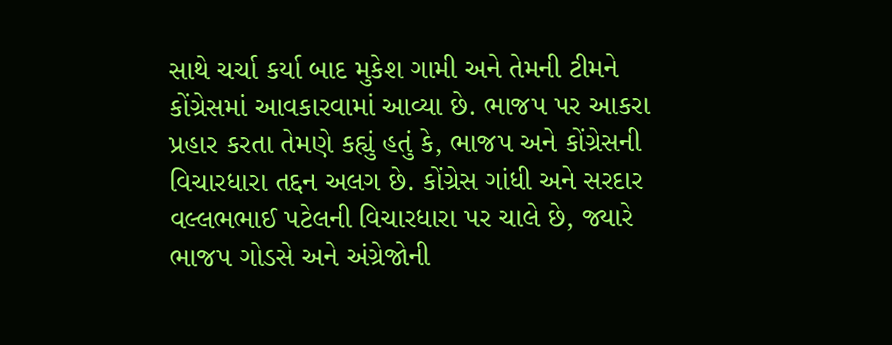સાથે ચર્ચા કર્યા બાદ મુકેશ ગામી અને તેમની ટીમને કોંગ્રેસમાં આવકારવામાં આવ્યા છે. ભાજપ પર આકરા પ્રહાર કરતા તેમણે કહ્યું હતું કે, ભાજપ અને કોંગ્રેસની વિચારધારા તદ્દન અલગ છે. કોંગ્રેસ ગાંધી અને સરદાર વલ્લભભાઈ પટેલની વિચારધારા પર ચાલે છે, જ્યારે ભાજપ ગોડસે અને અંગ્રેજોની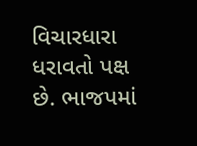વિચારધારા ધરાવતો પક્ષ છે. ભાજપમાં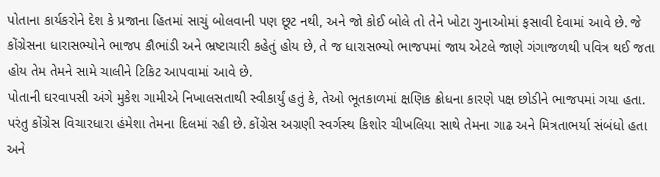પોતાના કાર્યકરોને દેશ કે પ્રજાના હિતમાં સાચું બોલવાની પણ છૂટ નથી, અને જો કોઈ બોલે તો તેને ખોટા ગુનાઓમાં ફસાવી દેવામાં આવે છે. જે કોંગ્રેસના ધારાસભ્યોને ભાજપ કૌભાંડી અને ભ્રષ્ટાચારી કહેતું હોય છે, તે જ ધારાસભ્યો ભાજપમાં જાય એટલે જાણે ગંગાજળથી પવિત્ર થઈ જતા હોય તેમ તેમને સામે ચાલીને ટિકિટ આપવામાં આવે છે.
પોતાની ઘરવાપસી અંગે મુકેશ ગામીએ નિખાલસતાથી સ્વીકાર્યું હતું કે, તેઓ ભૂતકાળમાં ક્ષણિક ક્રોધના કારણે પક્ષ છોડીને ભાજપમાં ગયા હતા. પરંતુ કોંગ્રેસ વિચારધારા હંમેશા તેમના દિલમાં રહી છે. કોંગ્રેસ અગ્રણી સ્વર્ગસ્થ કિશોર ચીખલિયા સાથે તેમના ગાઢ અને મિત્રતાભર્યા સંબંધો હતા અને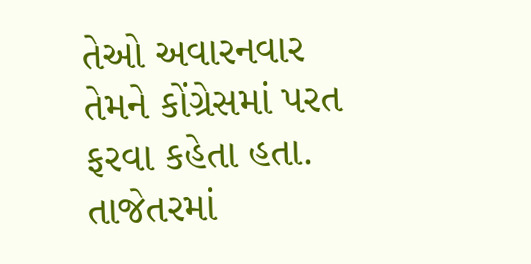તેઓ અવારનવાર તેમને કોંગ્રેસમાં પરત ફરવા કહેતા હતા. તાજેતરમાં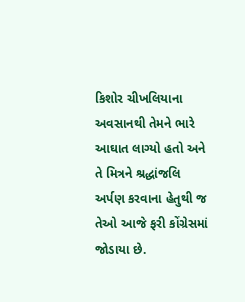કિશોર ચીખલિયાના અવસાનથી તેમને ભારે આઘાત લાગ્યો હતો અને તે મિત્રને શ્રદ્ધાંજલિ અર્પણ કરવાના હેતુથી જ તેઓ આજે ફરી કોંગ્રેસમાં જોડાયા છે.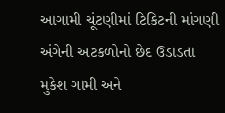આગામી ચૂંટણીમાં ટિકિટની માંગણી અંગેની અટકળોનો છેદ ઉડાડતા મુકેશ ગામી અને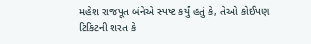મહેશ રાજપૂત બંનેએ સ્પષ્ટ કર્યું હતું કે, તેઓ કોઈપણ ટિકિટની શરત કે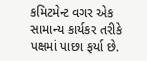કમિટમેન્ટ વગર એક સામાન્ય કાર્યકર તરીકે પક્ષમાં પાછા ફર્યા છે.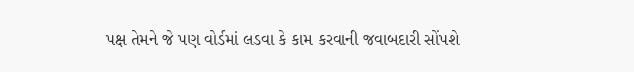પક્ષ તેમને જે પણ વોર્ડમાં લડવા કે કામ કરવાની જવાબદારી સોંપશે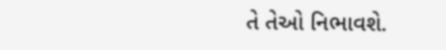તે તેઓ નિભાવશે.